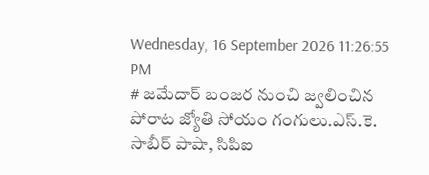Wednesday, 16 September 2026 11:26:55 PM
# జమేదార్ బంజర నుంచి జ్వలించిన పోరాట జ్యోతి సోయం గంగులు.ఎస్.కె. సాబీర్ పాషా, సిపిఐ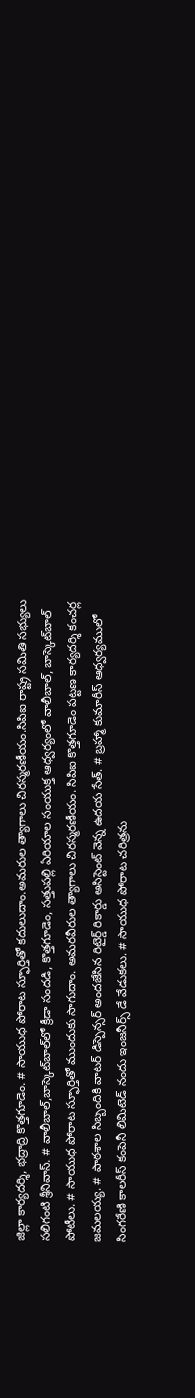జిల్లా కార్యదర్శి, భద్రాద్రి కొత్తగూడెం. # సాయుధ పోరాట స్ఫూర్తితో కదులుదాం.అమరుల త్యాగాలు చిరస్మరణీయం.సిపిఐ రాష్ట్ర సమితి సభ్యులు సలిగంటి శ్రీనివాస్. # వాలీబాల్‌,బాస్కెట్‌బాల్‌లో క్రీడా సందడి, కొత్తగూడెం, సత్తుపల్లి ఏరియాల సంయుక్త ఆధ్వర్యంలో వాలీబాల్, బాస్కెట్‌బాల్ పోటీలు. # సాయుధ పోరాట స్ఫూర్తితో ముందుకు సాగుదాం. అమరవీరుల త్యాగాలు చిరస్మరణీయం. సిపిఐ కొత్తగూడెం పట్టణ కార్యదర్శి కంచర్ల జమలయ్య. # పాఠశాల సిబ్బందికి వాటర్ డిస్పెన్సర్ అందజేసిన రిటైర్డ్ రికార్డు అసిస్టెంట్ వెన్న ఉదయ సేత్. # బ్రహ్మా కుమారీస్ ఆధ్వర్యములో సింగరేణి కాలరీస్ కంపెనీ లిమిటెడ్ నందు ఇంజనీర్స్ డే వేడుకలు. # సాయుధ పోరాట చరిత్రను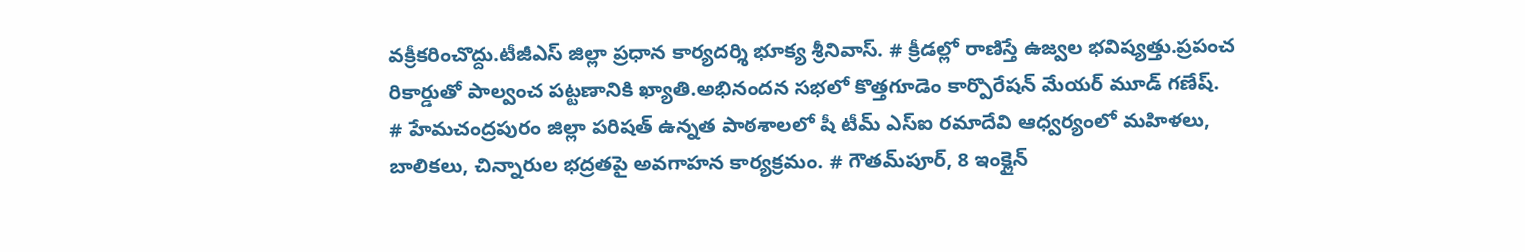వక్రీకరించొద్దు.టీజీఎస్ జిల్లా ప్రధాన కార్యదర్శి భూక్య శ్రీనివాస్. # క్రీడల్లో రాణిస్తే ఉజ్వల భవిష్యత్తు.ప్రపంచ రికార్డుతో పాల్వంచ పట్టణానికి ఖ్యాతి.అభినందన సభలో కొత్తగూడెం కార్పొరేషన్ మేయర్ మూడ్ గణేష్. # హేమచంద్రపురం జిల్లా పరిషత్ ఉన్నత పాఠశాలలో షీ టీమ్‌ ఎస్‌ఐ రమాదేవి ఆధ్వర్యంలో మహిళలు, బాలికలు, చిన్నారుల భద్రతపై అవగాహన కార్యక్రమం. # గౌతమ్‌పూర్, 8 ఇంక్లైన్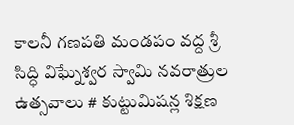కాలనీ గణపతి మండపం వద్ద శ్రీ సిద్ధి విఘ్నేశ్వర స్వామి నవరాత్రుల ఉత్సవాలు # కుట్టుమిషన్ల శిక్షణ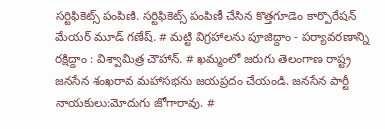సర్టిఫికెట్స్ పంపిణి. సర్టిఫికెట్స్ పంపిణీ చేసిన కొత్తగూడెం కార్పొరేషన్ మేయర్ మూడ్ గణేష్. # మట్టి విగ్రహాలను పూజిద్దాం - పర్యావరణాన్ని రక్షిద్దాం : విశ్వామిత్ర చౌహాన్. # ఖమ్మంలో జరుగు తెలంగాణ రాష్ట్ర జనసేన శంఖరావ మహాసభను జయప్రదం చేయండి. జనసేన పార్టీ నాయకులు:మోదుగు జోగారావు. #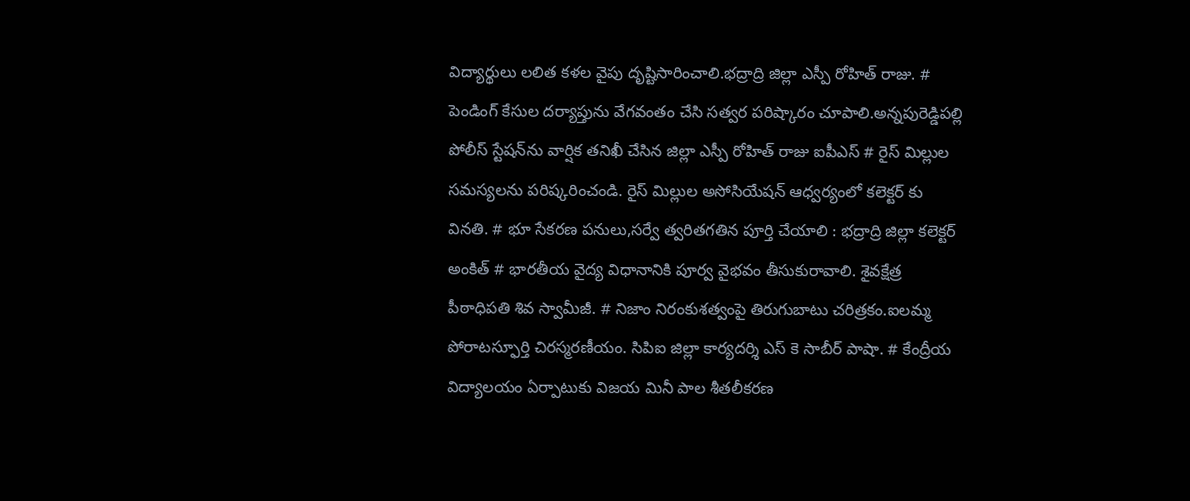విద్యార్థులు లలిత కళల వైపు దృష్టిసారించాలి.భద్రాద్రి జిల్లా ఎస్పీ రోహిత్ రాజు. # పెండింగ్ కేసుల దర్యాప్తును వేగవంతం చేసి సత్వర పరిష్కారం చూపాలి.అన్నపురెడ్డిపల్లి పోలీస్ స్టేషన్‌ను వార్షిక తనిఖీ చేసిన జిల్లా ఎస్పీ రోహిత్ రాజు ఐపీఎస్ # రైస్ మిల్లుల సమస్యలను పరిష్కరించండి. రైస్ మిల్లుల అసోసియేషన్ ఆధ్వర్యంలో కలెక్టర్ కు వినతి. # భూ సేకరణ పనులు,సర్వే త్వరితగతిన పూర్తి చేయాలి : భద్రాద్రి జిల్లా కలెక్టర్ అంకిత్ # భారతీయ వైద్య విధానానికి పూర్వ వైభవం తీసుకురావాలి. శైవక్షేత్ర పీఠాధిపతి శివ స్వామీజీ. # నిజాం నిరంకుశత్వంపై తిరుగుబాటు చరిత్రకం.ఐలమ్మ పోరాటస్ఫూర్తి చిరస్మరణీయం. సిపిఐ జిల్లా కార్యదర్శి ఎస్ కె సాబీర్ పాషా. # కేంద్రీయ విద్యాలయం ఏర్పాటుకు విజయ మినీ పాల శీతలీకరణ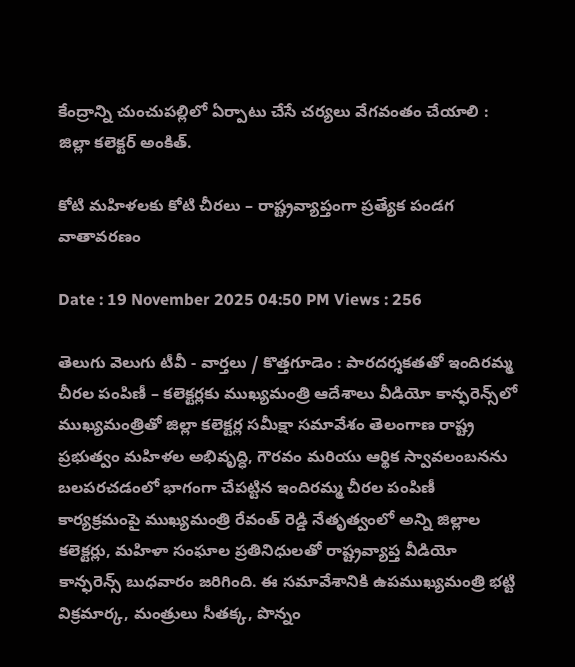కేంద్రాన్ని చుంచుపల్లిలో ఏర్పాటు చేసే చర్యలు వేగవంతం చేయాలి : జిల్లా కలెక్టర్ అంకిత్.

కోటి మహిళలకు కోటి చీరలు – రాష్ట్రవ్యాప్తంగా ప్రత్యేక పండగ వాతావరణం

Date : 19 November 2025 04:50 PM Views : 256

తెలుగు వెలుగు టీవీ - వార్తలు / కొత్తగూడెం : పారదర్శకతతో ఇందిరమ్మ చీరల పంపిణీ – కలెక్టర్లకు ముఖ్యమంత్రి ఆదేశాలు వీడియో కాన్ఫరెన్స్‌లో ముఖ్యమంత్రితో జిల్లా కలెక్టర్ల సమీక్షా సమావేశం తెలంగాణ రాష్ట్ర ప్రభుత్వం మహిళల అభివృద్ధి, గౌరవం మరియు ఆర్థిక స్వావలంబనను బలపరచడంలో భాగంగా చేపట్టిన ఇందిరమ్మ చీరల పంపిణీ కార్యక్రమంపై ముఖ్యమంత్రి రేవంత్ రెడ్డి నేతృత్వంలో అన్ని జిల్లాల కలెక్టర్లు, మహిళా సంఘాల ప్రతినిధులతో రాష్ట్రవ్యాప్త వీడియో కాన్ఫరెన్స్ బుధవారం జరిగింది. ఈ సమావేశానికి ఉపముఖ్యమంత్రి భట్టి విక్రమార్క, మంత్రులు సీతక్క, పొన్నం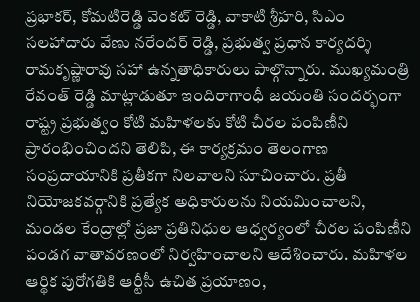ప్రభాకర్, కోమటిరెడ్డి వెంకట్ రెడ్డి, వాకాటి శ్రీహరి, సిఎం సలహాదారు వేణు నరేందర్ రెడ్డి, ప్రభుత్వ ప్రధాన కార్యదర్శి రామకృష్ణారావు సహా ఉన్నతాధికారులు పాల్గొన్నారు. ముఖ్యమంత్రి రేవంత్ రెడ్డి మాట్లాడుతూ ఇందిరాగాంధీ జయంతి సందర్భంగా రాష్ట్ర ప్రభుత్వం కోటి మహిళలకు కోటి చీరల పంపిణీని ప్రారంభించిందని తెలిపి, ఈ కార్యక్రమం తెలంగాణ సంప్రదాయానికి ప్రతీకగా నిలవాలని సూచించారు. ప్రతీ నియోజకవర్గానికి ప్రత్యేక అధికారులను నియమించాలని, మండల కేంద్రాల్లో ప్రజా ప్రతినిధుల ఆధ్వర్యంలో చీరల పంపిణీని పండగ వాతావరణంలో నిర్వహించాలని ఆదేశించారు. మహిళల ఆర్థిక పురోగతికి ఆర్టీసీ ఉచిత ప్రయాణం,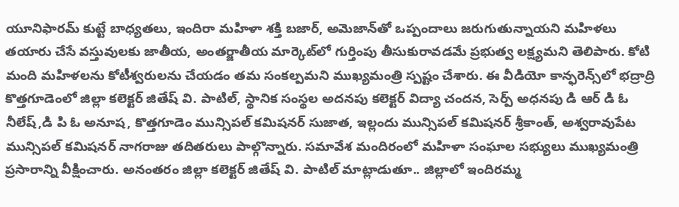యూనిఫారమ్ కుట్టే బాధ్యతలు, ఇందిరా మహిళా శక్తి బజార్, అమెజాన్‌తో ఒప్పందాలు జరుగుతున్నాయని మహిళలు తయారు చేసే వస్తువులకు జాతీయ, అంతర్జాతీయ మార్కెట్‌లో గుర్తింపు తీసుకురావడమే ప్రభుత్వ లక్ష్యమని తెలిపారు. కోటి మంది మహిళలను కోటీశ్వరులను చేయడం తమ సంకల్పమని ముఖ్యమంత్రి స్పష్టం చేశారు. ఈ వీడియో కాన్ఫరెన్స్‌లో భద్రాద్రి కొత్తగూడెంలో జిల్లా కలెక్టర్ జితేష్ వి. పాటిల్, స్థానిక సంస్థల అదనపు కలెక్టర్ విద్యా చందన, సెర్ప్ అధనపు డి ఆర్ డి ఓ నీలేష్,డి పి ఓ అనూష, కొత్తగూడెం మున్సిపల్ కమిషనర్ సుజాత, ఇల్లందు మున్సిపల్ కమిషనర్ శ్రీకాంత్, అశ్వరావుపేట మున్సిపల్ కమిషనర్ నాగరాజు తదితరులు పాల్గొన్నారు. సమావేశ మందిరంలో మహిళా సంఘాల సభ్యులు ముఖ్యమంత్రి ప్రసారాన్ని వీక్షించారు. అనంతరం జిల్లా కలెక్టర్ జితేష్ వి. పాటిల్ మాట్లాడుతూ.. జిల్లాలో ఇందిరమ్మ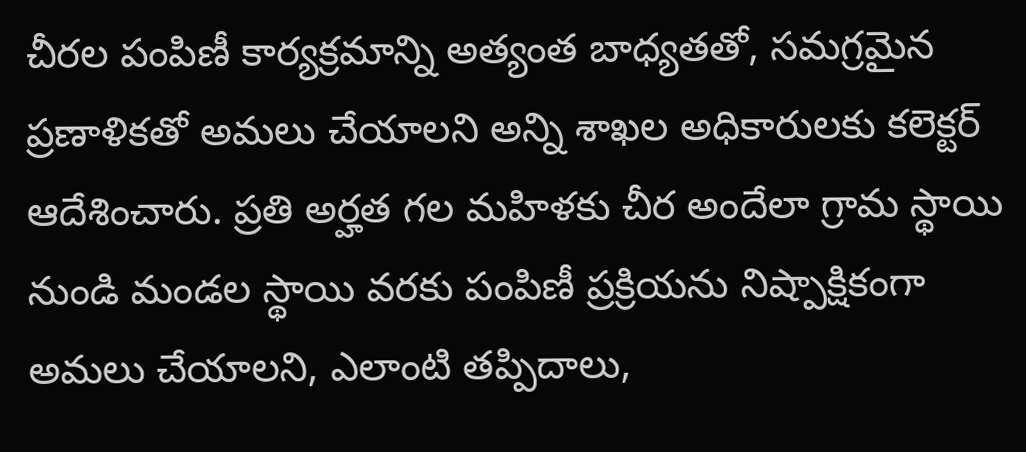చీరల పంపిణీ కార్యక్రమాన్ని అత్యంత బాధ్యతతో, సమగ్రమైన ప్రణాళికతో అమలు చేయాలని అన్ని శాఖల అధికారులకు కలెక్టర్ ఆదేశించారు. ప్రతి అర్హత గల మహిళకు చీర అందేలా గ్రామ స్థాయి నుండి మండల స్థాయి వరకు పంపిణీ ప్రక్రియను నిష్పాక్షికంగా అమలు చేయాలని, ఎలాంటి తప్పిదాలు,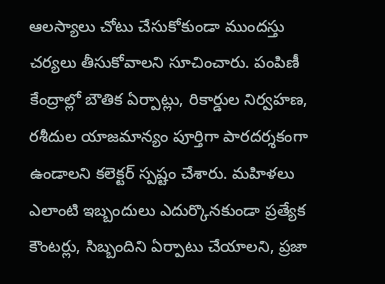ఆలస్యాలు చోటు చేసుకోకుండా ముందస్తు చర్యలు తీసుకోవాలని సూచించారు. పంపిణీ కేంద్రాల్లో బౌతిక ఏర్పాట్లు, రికార్డుల నిర్వహణ, రశీదుల యాజమాన్యం పూర్తిగా పారదర్శకంగా ఉండాలని కలెక్టర్ స్పష్టం చేశారు. మహిళలు ఎలాంటి ఇబ్బందులు ఎదుర్కొనకుండా ప్రత్యేక కౌంటర్లు, సిబ్బందిని ఏర్పాటు చేయాలని, ప్రజా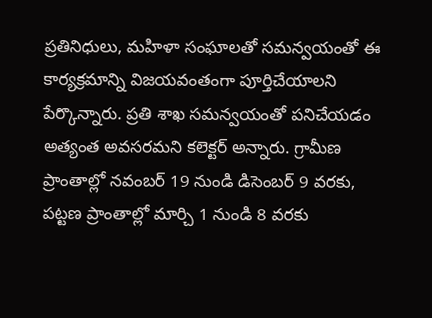ప్రతినిధులు, మహిళా సంఘాలతో సమన్వయంతో ఈ కార్యక్రమాన్ని విజయవంతంగా పూర్తిచేయాలని పేర్కొన్నారు. ప్రతి శాఖ సమన్వయంతో పనిచేయడం అత్యంత అవసరమని కలెక్టర్ అన్నారు. గ్రామీణ ప్రాంతాల్లో నవంబర్ 19 నుండి డిసెంబర్ 9 వరకు, పట్టణ ప్రాంతాల్లో మార్చి 1 నుండి 8 వరకు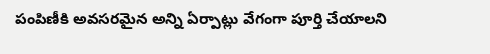పంపిణీకి అవసరమైన అన్ని ఏర్పాట్లు వేగంగా పూర్తి చేయాలని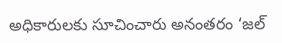అధికారులకు సూచించారు అనంతరం ‘జల్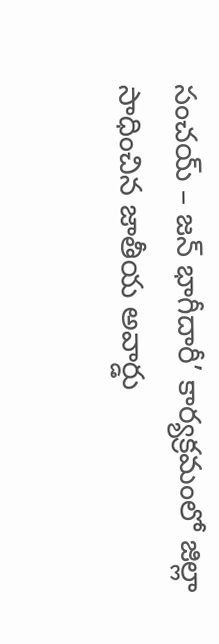సంచయ్ – జన్ భాగీదారీ’ కార్యక్రమంలో జిల్లా సాధించిన జాతీయ అవార్డు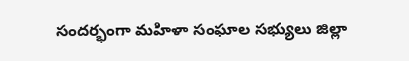సందర్భంగా మహిళా సంఘాల సభ్యులు జిల్లా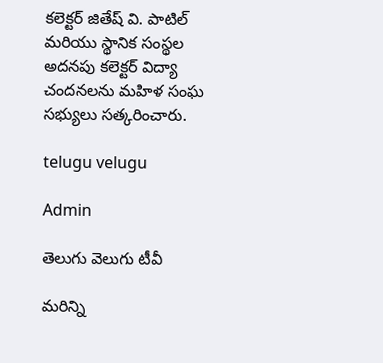కలెక్టర్ జితేష్ వి. పాటిల్ మరియు స్థానిక సంస్థల అదనపు కలెక్టర్ విద్యా చందనలను మహిళ సంఘ సభ్యులు సత్కరించారు.

telugu velugu

Admin

తెలుగు వెలుగు టీవీ

మరిన్ని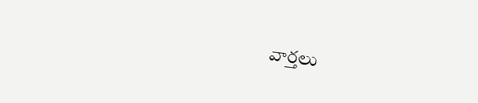వార్తలు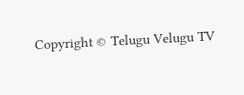Copyright © Telugu Velugu TV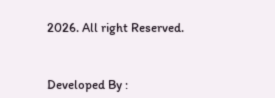2026. All right Reserved.



Developed By :